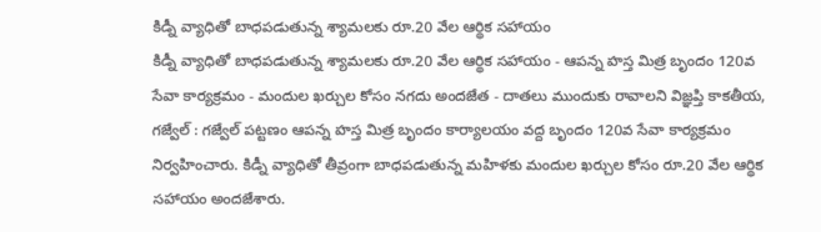కిడ్నీ వ్యాధితో బాధపడుతున్న శ్యామలకు రూ.20 వేల ఆర్థిక సహాయం
కిడ్నీ వ్యాధితో బాధపడుతున్న శ్యామలకు రూ.20 వేల ఆర్థిక సహాయం - ఆపన్న హస్త మిత్ర బృందం 120వ సేవా కార్యక్రమం - మందుల ఖర్చుల కోసం నగదు అందజేత - దాతలు ముందుకు రావాలని విజ్ఞప్తి కాకతీయ, గజ్వేల్ : గజ్వేల్ పట్టణం ఆపన్న హస్త మిత్ర బృందం కార్యాలయం వద్ద బృందం 120వ సేవా కార్యక్రమం నిర్వహించారు. కిడ్నీ వ్యాధితో తీవ్రంగా బాధపడుతున్న మహిళకు మందుల ఖర్చుల కోసం రూ.20 వేల ఆర్థిక సహాయం అందజేశారు.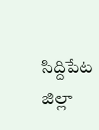సిద్దిపేట జిల్లా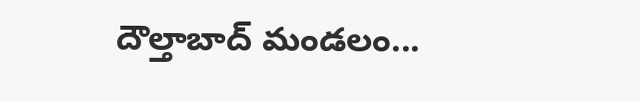దౌల్తాబాద్ మండలం...